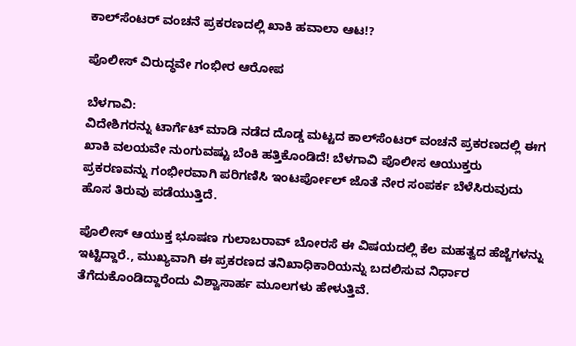ಕಾಲ್‌ಸೆಂಟರ್ ವಂಚನೆ ಪ್ರಕರಣದಲ್ಲಿ ಖಾಕಿ ಹವಾಲಾ ಆಟ!?

ಪೊಲೀಸ್‌ ವಿರುದ್ಧವೇ ಗಂಭೀರ ಆರೋಪ

ಬೆಳಗಾವಿ:
ವಿದೇಶಿಗರನ್ನು ಟಾರ್ಗೆಟ್ ಮಾಡಿ ನಡೆದ ದೊಡ್ಡ ಮಟ್ಟದ ಕಾಲ್‌ಸೆಂಟರ್ ವಂಚನೆ ಪ್ರಕರಣದಲ್ಲಿ ಈಗ ಖಾಕಿ ವಲಯವೇ ನುಂಗುವಷ್ಟು ಬೆಂಕಿ ಹತ್ತಿಕೊಂಡಿದೆ! ಬೆಳಗಾವಿ ಪೊಲೀಸ ಆಯುಕ್ತರು ಪ್ರಕರಣವನ್ನು ಗಂಭೀರವಾಗಿ ಪರಿಗಣಿಸಿ ಇಂಟರ್ಪೋಲ್‌ ಜೊತೆ ನೇರ ಸಂಪರ್ಕ ಬೆಳೆಸಿರುವುದು ಹೊಸ ತಿರುವು ಪಡೆಯುತ್ತಿದೆ.

ಪೊಲೀಸ್ ಆಯುಕ್ತ ಭೂಷಣ ಗುಲಾಬರಾವ್ ಬೋರಸೆ ಈ ವಿಷಯದಲ್ಲಿ ಕೆಲ ಮಹತ್ವದ ಹೆಜ್ಜೆಗಳನ್ನು ಇಟ್ಟಿದ್ದಾರೆ., ಮುಖ್ಯವಾಗಿ ಈ ಪ್ರಕರಣದ ತನಿಖಾಧಿಕಾರಿಯನ್ನು ಬದಲಿಸುವ ನಿರ್ಧಾರ ತೆಗೆದುಕೊಂಡಿದ್ದಾರೆಂದು ವಿಶ್ವಾಸಾರ್ಹ ಮೂಲಗಳು ಹೇಳುತ್ತಿವೆ.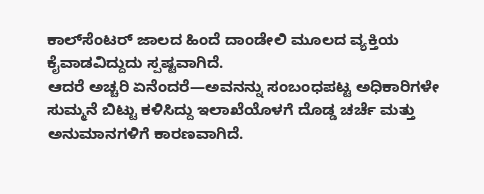ಕಾಲ್‌ಸೆಂಟರ್ ಜಾಲದ ಹಿಂದೆ ದಾಂಡೇಲಿ ಮೂಲದ ವ್ಯಕ್ತಿಯ ಕೈವಾಡವಿದ್ದುದು ಸ್ಪಷ್ಟವಾಗಿದೆ.
ಆದರೆ ಅಚ್ಚರಿ ಏನೆಂದರೆ—ಅವನನ್ನು ಸಂಬಂಧಪಟ್ಟ ಅಧಿಕಾರಿಗಳೇ ಸುಮ್ಮನೆ ಬಿಟ್ಟು ಕಳಿಸಿದ್ದು ಇಲಾಖೆಯೊಳಗೆ ದೊಡ್ಡ ಚರ್ಚೆ ಮತ್ತು ಅನುಮಾನಗಳಿಗೆ ಕಾರಣವಾಗಿದೆ.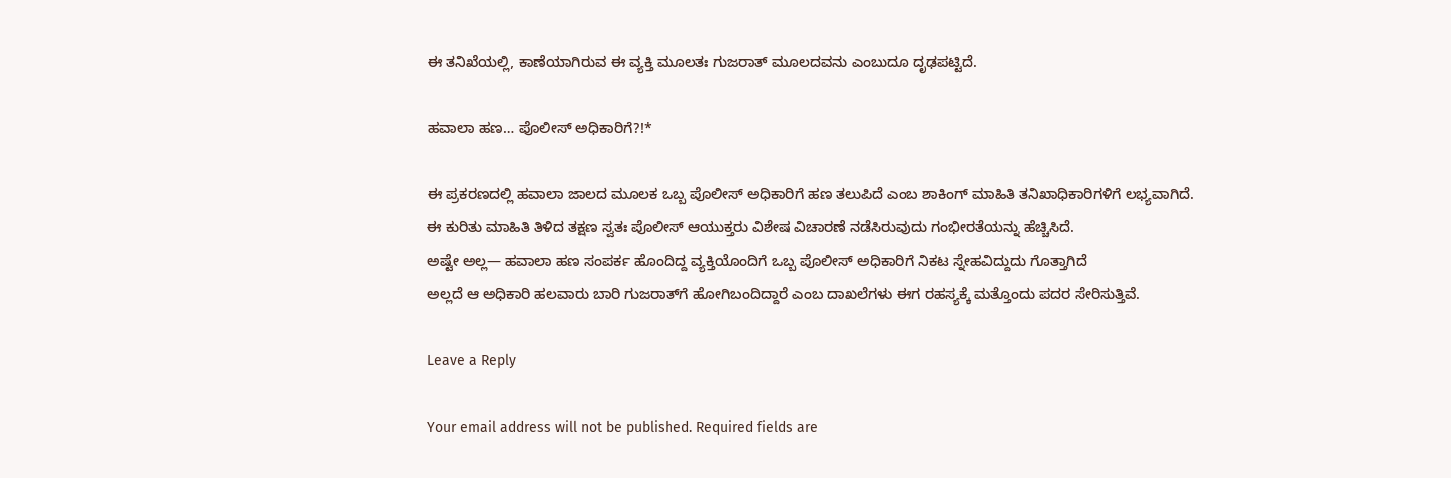ಈ ತನಿಖೆಯಲ್ಲಿ, ಕಾಣೆಯಾಗಿರುವ ಈ ವ್ಯಕ್ತಿ ಮೂಲತಃ ಗುಜರಾತ್ ಮೂಲದವನು ಎಂಬುದೂ ದೃಢಪಟ್ಟಿದೆ.

ಹವಾಲಾ ಹಣ… ಪೊಲೀಸ್ ಅಧಿಕಾರಿಗೆ?!*

ಈ ಪ್ರಕರಣದಲ್ಲಿ ಹವಾಲಾ ಜಾಲದ ಮೂಲಕ ಒಬ್ಬ ಪೊಲೀಸ್ ಅಧಿಕಾರಿಗೆ ಹಣ ತಲುಪಿದೆ ಎಂಬ ಶಾಕಿಂಗ್ ಮಾಹಿತಿ ತನಿಖಾಧಿಕಾರಿಗಳಿಗೆ ಲಭ್ಯವಾಗಿದೆ.
ಈ ಕುರಿತು ಮಾಹಿತಿ ತಿಳಿದ ತಕ್ಷಣ ಸ್ವತಃ ಪೊಲೀಸ್ ಆಯುಕ್ತರು ವಿಶೇಷ ವಿಚಾರಣೆ ನಡೆಸಿರುವುದು ಗಂಭೀರತೆಯನ್ನು ಹೆಚ್ಚಿಸಿದೆ.
ಅಷ್ಟೇ ಅಲ್ಲ— ಹವಾಲಾ ಹಣ ಸಂಪರ್ಕ ಹೊಂದಿದ್ದ ವ್ಯಕ್ತಿಯೊಂದಿಗೆ ಒಬ್ಬ ಪೊಲೀಸ್ ಅಧಿಕಾರಿಗೆ ನಿಕಟ ಸ್ನೇಹವಿದ್ದುದು ಗೊತ್ತಾಗಿದೆ
ಅಲ್ಲದೆ ಆ ಅಧಿಕಾರಿ ಹಲವಾರು ಬಾರಿ ಗುಜರಾತ್‌ಗೆ ಹೋಗಿಬಂದಿದ್ದಾರೆ ಎಂಬ ದಾಖಲೆಗಳು ಈಗ ರಹಸ್ಯಕ್ಕೆ ಮತ್ತೊಂದು ಪದರ ಸೇರಿಸುತ್ತಿವೆ.

Leave a Reply

Your email address will not be published. Required fields are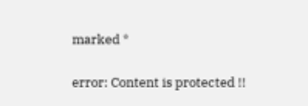marked *

error: Content is protected !!